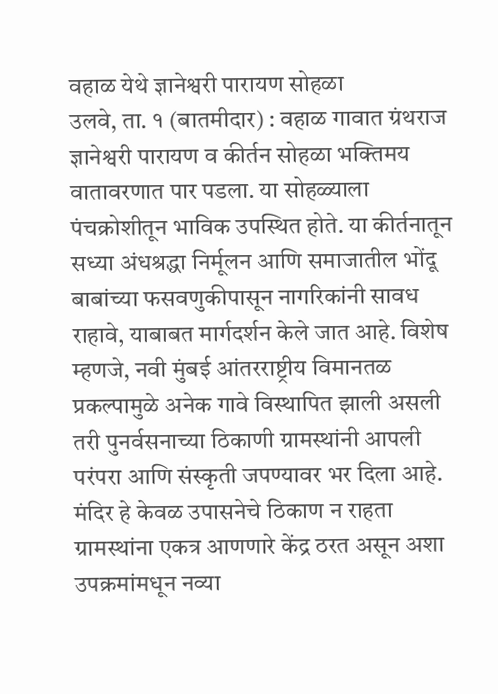वहाळ येथे ज्ञानेश्वरी पारायण सोहळा
उलवे, ता. १ (बातमीदार) : वहाळ गावात ग्रंथराज ज्ञानेश्वरी पारायण व कीर्तन सोहळा भक्तिमय वातावरणात पार पडला. या सोहळ्याला पंचक्रोशीतून भाविक उपस्थित होते. या कीर्तनातून सध्या अंधश्रद्धा निर्मूलन आणि समाजातील भोंदू बाबांच्या फसवणुकीपासून नागरिकांनी सावध राहावे, याबाबत मार्गदर्शन केले जात आहे. विशेष म्हणजे, नवी मुंबई आंतरराष्ट्रीय विमानतळ प्रकल्पामुळे अनेक गावे विस्थापित झाली असली तरी पुनर्वसनाच्या ठिकाणी ग्रामस्थांनी आपली परंपरा आणि संस्कृती जपण्यावर भर दिला आहे. मंदिर हे केवळ उपासनेचे ठिकाण न राहता ग्रामस्थांना एकत्र आणणारे केंद्र ठरत असून अशा उपक्रमांमधून नव्या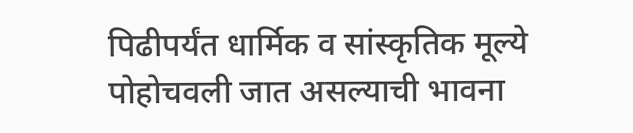पिढीपर्यंत धार्मिक व सांस्कृतिक मूल्ये पोहोचवली जात असल्याची भावना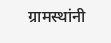ग्रामस्थांनी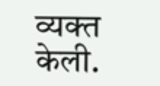व्यक्त केली.